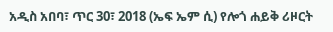አዲስ አበባ፣ ጥር 30፣ 2018 (ኤፍ ኤም ሲ) የሎጎ ሐይቅ ሪዞርት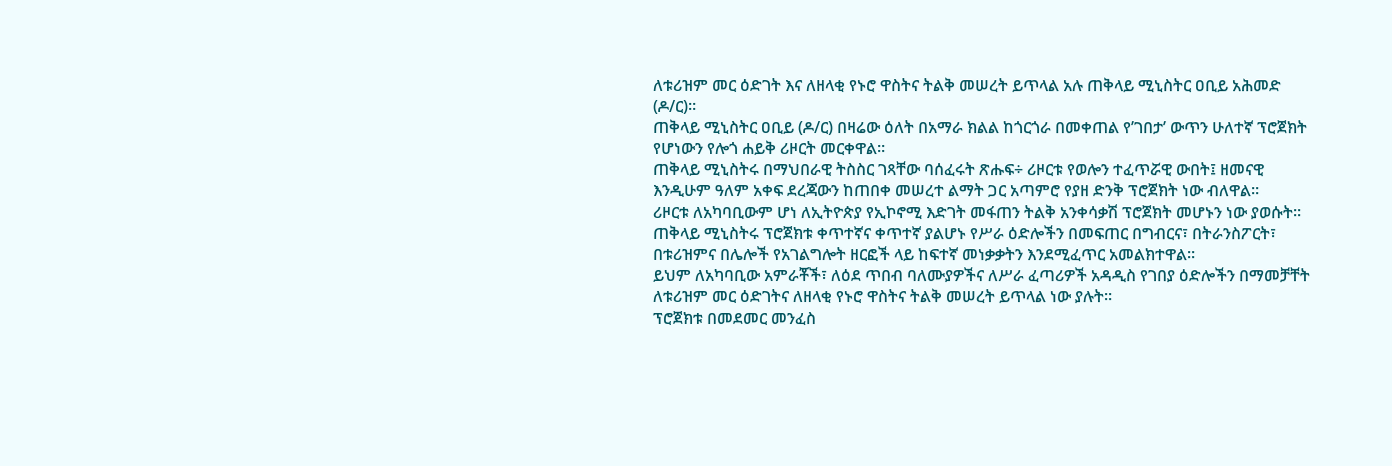ለቱሪዝም መር ዕድገት እና ለዘላቂ የኑሮ ዋስትና ትልቅ መሠረት ይጥላል አሉ ጠቅላይ ሚኒስትር ዐቢይ አሕመድ (ዶ/ር)።
ጠቅላይ ሚኒስትር ዐቢይ (ዶ/ር) በዛሬው ዕለት በአማራ ክልል ከጎርጎራ በመቀጠል የ’ገበታ’ ውጥን ሁለተኛ ፕሮጀክት የሆነውን የሎጎ ሐይቅ ሪዞርት መርቀዋል።
ጠቅላይ ሚኒስትሩ በማህበራዊ ትስስር ገጻቸው ባሰፈሩት ጽሑፍ÷ ሪዞርቱ የወሎን ተፈጥሯዊ ውበት፤ ዘመናዊ እንዲሁም ዓለም አቀፍ ደረጃውን ከጠበቀ መሠረተ ልማት ጋር አጣምሮ የያዘ ድንቅ ፕሮጀክት ነው ብለዋል።
ሪዞርቱ ለአካባቢውም ሆነ ለኢትዮጵያ የኢኮኖሚ እድገት መፋጠን ትልቅ አንቀሳቃሽ ፕሮጀክት መሆኑን ነው ያወሱት፡፡
ጠቅላይ ሚኒስትሩ ፕሮጀክቱ ቀጥተኛና ቀጥተኛ ያልሆኑ የሥራ ዕድሎችን በመፍጠር በግብርና፣ በትራንስፖርት፣ በቱሪዝምና በሌሎች የአገልግሎት ዘርፎች ላይ ከፍተኛ መነቃቃትን እንደሚፈጥር አመልክተዋል።
ይህም ለአካባቢው አምራቾች፣ ለዕደ ጥበብ ባለሙያዎችና ለሥራ ፈጣሪዎች አዳዲስ የገበያ ዕድሎችን በማመቻቸት ለቱሪዝም መር ዕድገትና ለዘላቂ የኑሮ ዋስትና ትልቅ መሠረት ይጥላል ነው ያሉት።
ፕሮጀክቱ በመደመር መንፈስ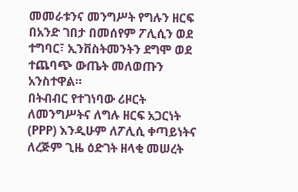መመራቱንና መንግሥት የግሉን ዘርፍ በአንድ ገበታ በመሰየም ፖሊሲን ወደ ተግባር፣ ኢንቨስትመንትን ደግሞ ወደ ተጨባጭ ውጤት መለወጡን አንስተዋል።
በትብብር የተገነባው ሪዞርት ለመንግሥትና ለግሉ ዘርፍ አጋርነት (PPP) እንዲሁም ለፖሊሲ ቀጣይነትና ለረጅም ጊዜ ዕድገት ዘላቂ መሠረት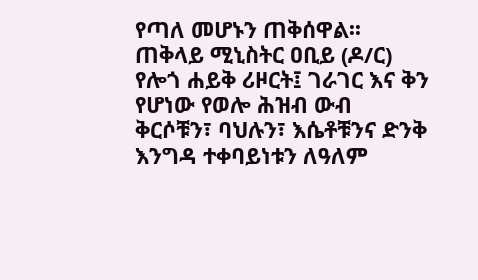የጣለ መሆኑን ጠቅሰዋል፡፡
ጠቅላይ ሚኒስትር ዐቢይ (ዶ/ር) የሎጎ ሐይቅ ሪዞርት፤ ገራገር እና ቅን የሆነው የወሎ ሕዝብ ውብ ቅርሶቹን፣ ባህሉን፣ እሴቶቹንና ድንቅ እንግዳ ተቀባይነቱን ለዓለም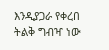እንዲያጋራ የቀረበ ትልቅ ግብዣ ነው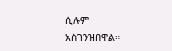ሲሉም አስገንዝበዋል።